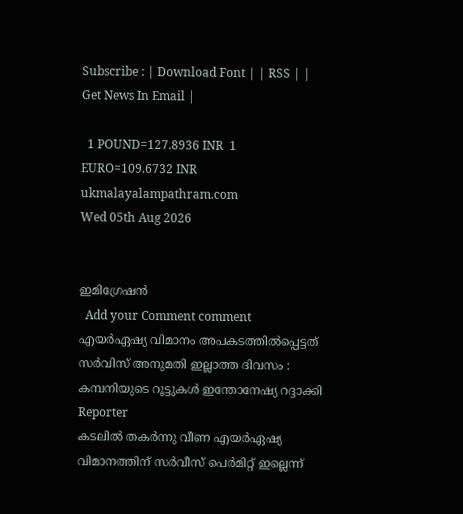Subscribe : | Download Font | | RSS | | Get News In Email |

  1 POUND=127.8936 INR  1 EURO=109.6732 INR
ukmalayalampathram.com
Wed 05th Aug 2026


ഇമിഗ്രേഷന്‍
  Add your Comment comment
എയര്‍ഏഷ്യ വിമാനം അപകടത്തില്‍പ്പെട്ടത് സര്‍വിസ് അനുമതി ഇല്ലാത്ത ദിവസം : കമ്പനിയുടെ റൂട്ടുകള്‍ ഇന്തോനേഷ്യ റദ്ദാക്കി
Reporter
കടലില്‍ തകര്‍ന്നു വീണ എയര്‍ഏഷ്യ വിമാനത്തിന് സര്‍വീസ് പെര്‍മിറ്റ് ഇല്ലെന്ന്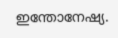ഇന്തോനേഷ്യ.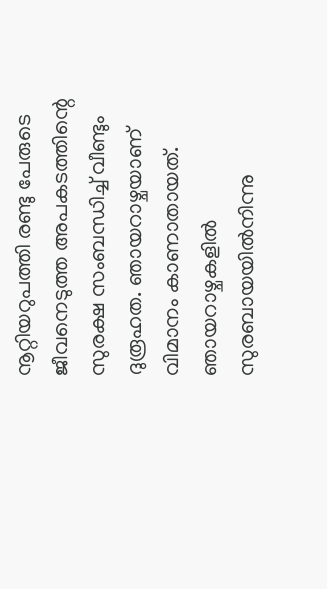നൂറ്റിയറുപത്തി രണ്ടു പേരുടെ ജീവനെടുത്ത അപകടത്തിന്റെ സുരക്ഷ സംബന്ധിച്ച് വീണ്ടും ദുരൂഹത. ഞായറാഴ്ചയാണ് വിമാനം കാണാതായത്. ഞായറാഴ്ചകളില്‍ സുരബായയില്‍നിന്നു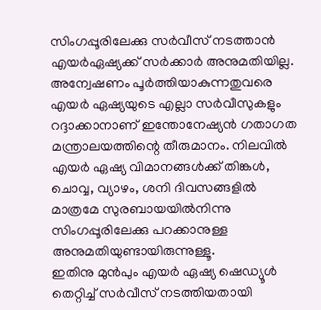സിംഗപ്പൂരിലേക്കു സര്‍വീസ് നടത്താന്‍ എയര്‍ഏഷ്യക്ക് സര്‍ക്കാര്‍ അനുമതിയില്ല. അന്വേഷണം പൂര്‍ത്തിയാകുന്നതുവരെ എയര്‍ ഏഷ്യയുടെ എല്ലാ സര്‍വീസുകളും റദ്ദാക്കാനാണ് ഇന്തോനേഷ്യന്‍ ഗതാഗത മന്ത്രാലയത്തിന്റെ തീരുമാനം. നിലവില്‍ എയര്‍ ഏഷ്യ വിമാനങ്ങള്‍ക്ക് തിങ്കള്‍, ചൊവ്വ, വ്യാഴം, ശനി ദിവസങ്ങളില്‍ മാത്രമേ സുരബായയില്‍നിന്നു സിംഗപ്പൂരിലേക്കു പറക്കാനുള്ള അനുമതിയുണ്ടായിരുന്നുള്ളൂ.
ഇതിനു മുന്‍പും എയര്‍ ഏഷ്യ ഷെഡ്യൂള്‍ തെറ്റിച്ച് സര്‍വീസ് നടത്തിയതായി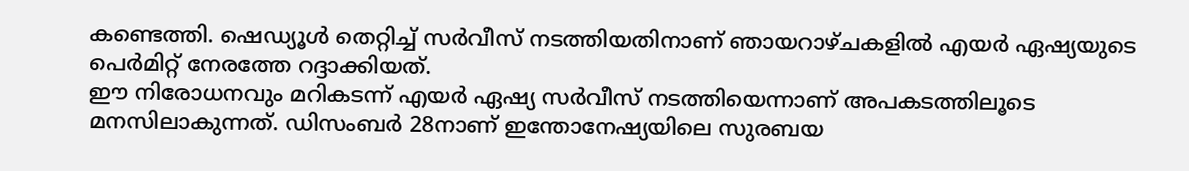കണ്ടെത്തി. ഷെഡ്യൂള്‍ തെറ്റിച്ച് സര്‍വീസ് നടത്തിയതിനാണ് ഞായറാഴ്ചകളില്‍ എയര്‍ ഏഷ്യയുടെ പെര്‍മിറ്റ് നേരത്തേ റദ്ദാക്കിയത്.
ഈ നിരോധനവും മറികടന്ന് എയര്‍ ഏഷ്യ സര്‍വീസ് നടത്തിയെന്നാണ് അപകടത്തിലൂടെ മനസിലാകുന്നത്. ഡിസംബര്‍ 28നാണ് ഇന്തോനേഷ്യയിലെ സുരബയ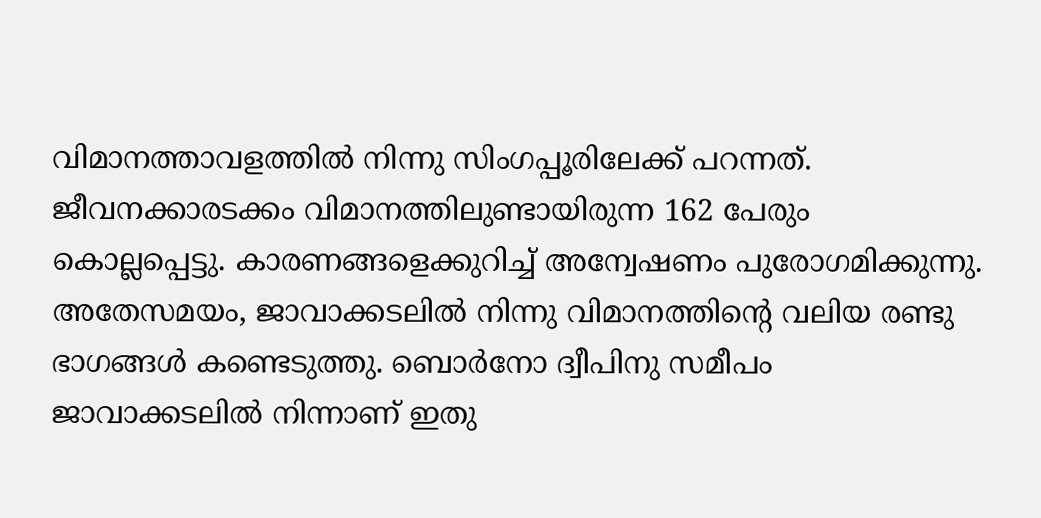വിമാനത്താവളത്തില്‍ നിന്നു സിംഗപ്പൂരിലേക്ക് പറന്നത്. ജീവനക്കാരടക്കം വിമാനത്തിലുണ്ടായിരുന്ന 162 പേരും കൊല്ലപ്പെട്ടു. കാരണങ്ങളെക്കുറിച്ച് അന്വേഷണം പുരോഗമിക്കുന്നു.
അതേസമയം, ജാവാക്കടലില്‍ നിന്നു വിമാനത്തിന്റെ വലിയ രണ്ടു ഭാഗങ്ങള്‍ കണ്ടെടുത്തു. ബൊര്‍നോ ദ്വീപിനു സമീപം ജാവാക്കടലില്‍ നിന്നാണ് ഇതു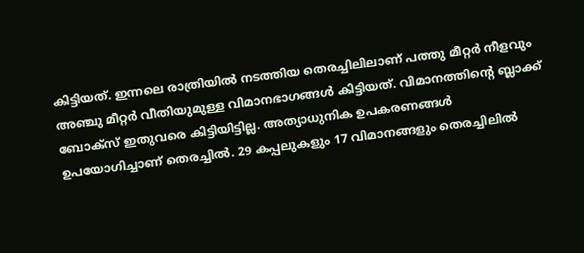കിട്ടിയത്. ഇന്നലെ രാത്രിയില്‍ നടത്തിയ തെരച്ചിലിലാണ് പത്തു മീറ്റര്‍ നീളവും അഞ്ചു മീറ്റര്‍ വീതിയുമുള്ള വിമാനഭാഗങ്ങള്‍ കിട്ടിയത്. വിമാനത്തിന്റെ ബ്ലാക്ക് ബോക്‌സ് ഇതുവരെ കിട്ടിയിട്ടില്ല. അത്യാധുനിക ഉപകരണങ്ങള്‍ ഉപയോഗിച്ചാണ് തെരച്ചില്‍. 29 കപ്പലുകളും 17 വിമാനങ്ങളും തെരച്ചിലില്‍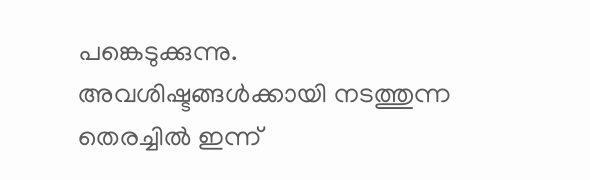പങ്കെടുക്കുന്നു.
അവശിഷ്ടങ്ങള്‍ക്കായി നടത്തുന്ന തെരച്ചില്‍ ഇന്ന്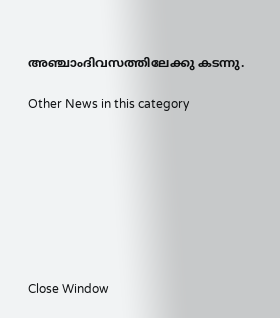അഞ്ചാംദിവസത്തിലേക്കു കടന്നു.

Other News in this category








Close Window